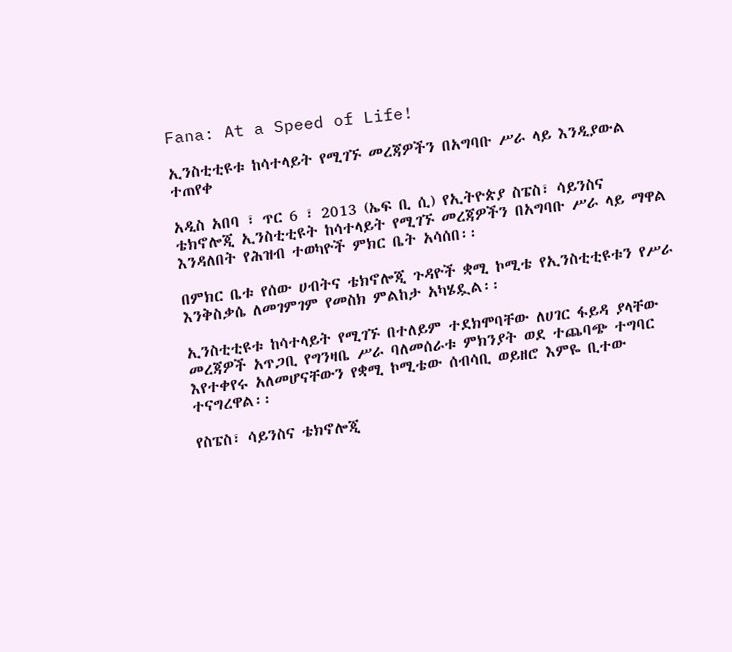Fana: At a Speed of Life!

ኢንስቲቲዩቱ ከሳተላይት የሚገኙ መረጃዎችን በአግባቡ ሥራ ላይ እንዲያውል ተጠየቀ

አዲስ አበባ ፣ ጥር 6 ፣ 2013 (ኤፍ ቢ ሲ) የኢትዮጵያ ስፔስ፣ ሳይንስና ቴክኖሎጂ ኢንስቲቲዩት ከሳተላይት የሚገኙ መረጃዎችን በአግባቡ ሥራ ላይ ማዋል እንዳለበት የሕዝብ ተወካዮች ምክር ቤት አሳሰበ፡፡

በምክር ቤቱ የሰው ሀብትና ቴክኖሎጂ ጉዳዮች ቋሚ ኮሚቴ የኢንስቲቲዩቱን የሥራ እንቅስቃሴ ለመገምገም የመስክ ምልከታ አካሄዷል፡፡

ኢንስቲቲዩቱ ከሳተላይት የሚገኙ በተለይም ተደክሞባቸው ለሀገር ፋይዳ ያላቸው መረጃዎች አጥጋቢ የግንዛቤ ሥራ ባለመሰራቱ ምክንያት ወደ ተጨባጭ ተግባር እየተቀየሩ አለመሆናቸውን የቋሚ ኮሚቴው ሰብሳቢ ወይዘሮ እምዬ ቢተው ተናግረዋል፡፡

የስፔስ፣ ሳይንስና ቴክኖሎጂ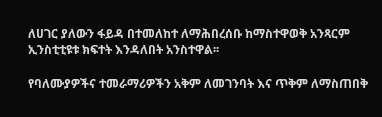ለሀገር ያለውን ፋይዳ በተመለከተ ለማሕበረሰቡ ከማስተዋወቅ አንጻርም ኢንስቲቲዩቱ ክፍተት እንዳለበት አንስተዋል፡፡

የባለሙያዎችና ተመራማሪዎችን አቅም ለመገንባት እና ጥቅም ለማስጠበቅ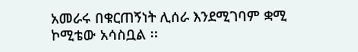አመራሩ በቁርጠኝነት ሊሰራ እንደሚገባም ቋሚ ኮሚቴው አሳስቧል ፡፡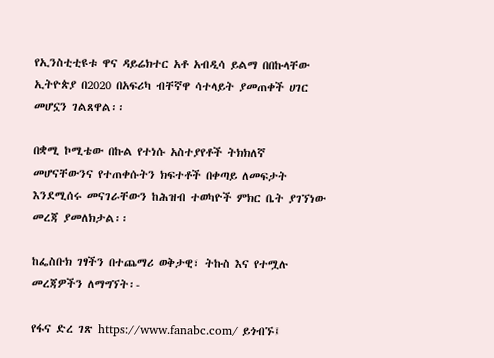የኢንስቲቲዩቱ ዋና ዳይሬክተር አቶ አብዲሳ ይልማ በበኩላቸው ኢትዮጵያ በ2020 በአፍሪካ ብቸኛዋ ሳተላይት ያመጠቀች ሀገር መሆኗን ገልጸዋል፡፡

በቋሚ ኮሚቴው በኩል የተነሱ አስተያየቶች ትክክለኛ መሆናቸውንና የተጠቀሱትን ክፍተቶች በቀጣይ ለመፍታት እንደሚሰሩ መናገራቸውን ከሕዝብ ተወካዮች ምክር ቤት ያገኘነው መረጃ ያመለክታል፡፡

ከፌስቡክ ገፃችን በተጨማሪ ወቅታዊ፣ ትኩስ እና የተሟሉ መረጃዎችን ለማግኘት፡-

የፋና ድረ ገጽ https://www.fanabc.com/ ይጎብኙ፤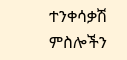ተንቀሳቃሽ ምስሎችን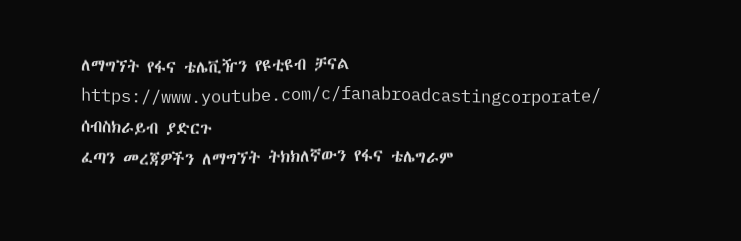ለማግኘት የፋና ቴሌቪዥን የዩቲዩብ ቻናል https://www.youtube.com/c/fanabroadcastingcorporate/ ሰብስክራይብ ያድርጉ
ፈጣን መረጃዎችን ለማግኘት ትክክለኛውን የፋና ቴሌግራም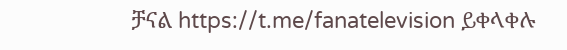ቻናል https://t.me/fanatelevision ይቀላቀሉ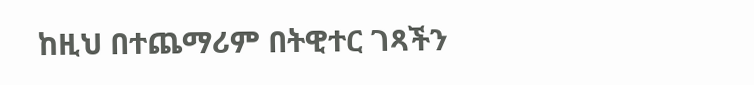ከዚህ በተጨማሪም በትዊተር ገጻችን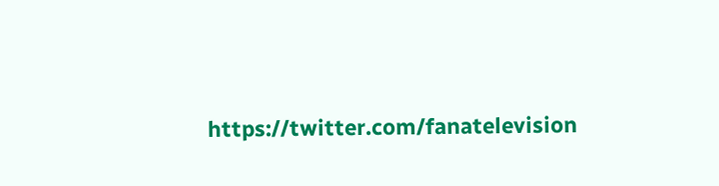https://twitter.com/fanatelevision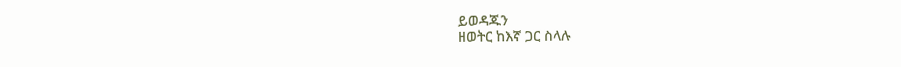ይወዳጁን
ዘወትር ከእኛ ጋር ስላሉ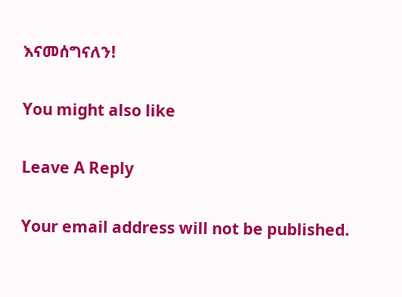እናመሰግናለን!

You might also like

Leave A Reply

Your email address will not be published.